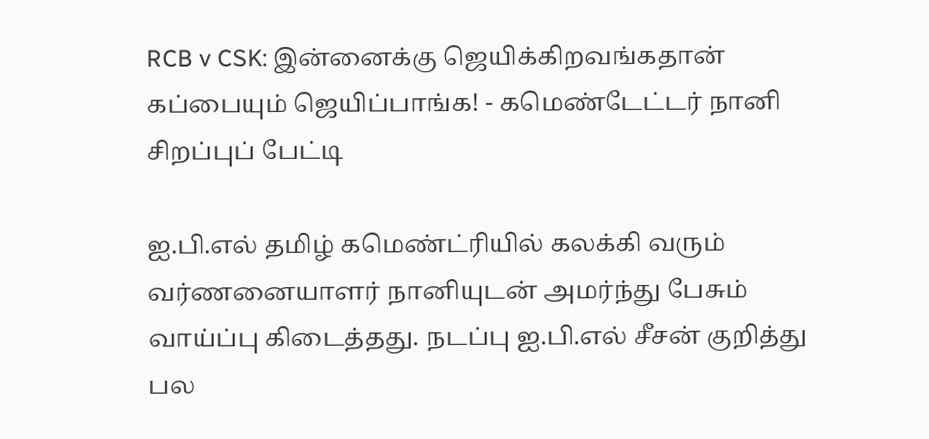RCB v CSK: இன்னைக்கு ஜெயிக்கிறவங்கதான் கப்பையும் ஜெயிப்பாங்க! - கமெண்டேட்டர் நானி சிறப்புப் பேட்டி

ஐ.பி.எல் தமிழ் கமெண்ட்ரியில் கலக்கி வரும் வர்ணனையாளர் நானியுடன் அமர்ந்து பேசும் வாய்ப்பு கிடைத்தது. நடப்பு ஐ.பி.எல் சீசன் குறித்து பல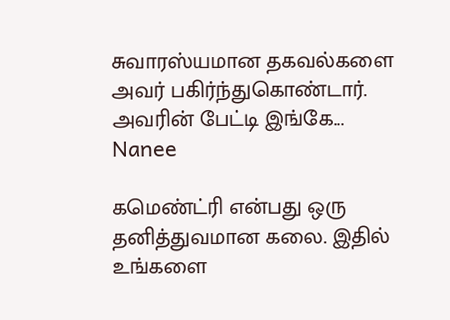சுவாரஸ்யமான தகவல்களை அவர் பகிர்ந்துகொண்டார். அவரின் பேட்டி இங்கே...
Nanee

கமெண்ட்ரி என்பது ஒரு தனித்துவமான கலை. இதில் உங்களை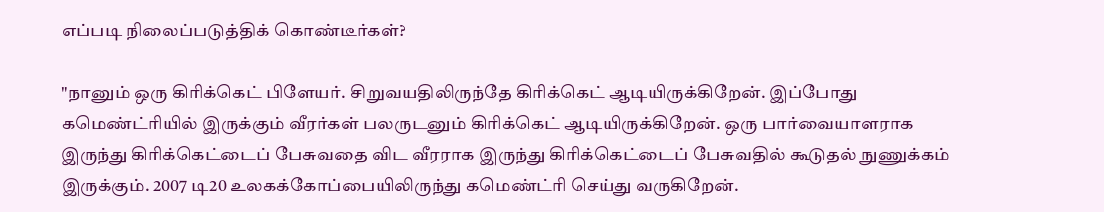எப்படி நிலைப்படுத்திக் கொண்டீர்கள்?

"நானும் ஒரு கிரிக்கெட் பிளேயர். சிறுவயதிலிருந்தே கிரிக்கெட் ஆடியிருக்கிறேன். இப்போது கமெண்ட்ரியில் இருக்கும் வீரர்கள் பலருடனும் கிரிக்கெட் ஆடியிருக்கிறேன். ஒரு பார்வையாளராக இருந்து கிரிக்கெட்டைப் பேசுவதை விட வீரராக இருந்து கிரிக்கெட்டைப் பேசுவதில் கூடுதல் நுணுக்கம் இருக்கும். 2007 டி20 உலகக்கோப்பையிலிருந்து கமெண்ட்ரி செய்து வருகிறேன்.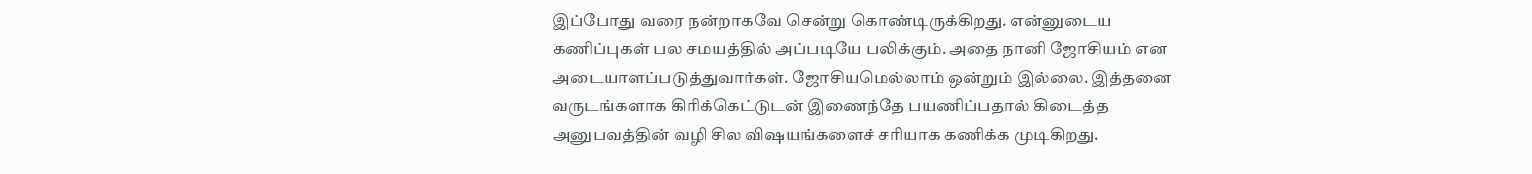இப்போது வரை நன்றாகவே சென்று கொண்டிருக்கிறது. என்னுடைய கணிப்புகள் பல சமயத்தில் அப்படியே பலிக்கும். அதை நானி ஜோசியம் என அடையாளப்படுத்துவார்கள். ஜோசியமெல்லாம் ஒன்றும் இல்லை. இத்தனை வருடங்களாக கிரிக்கெட்டுடன் இணைந்தே பயணிப்பதால் கிடைத்த அனுபவத்தின் வழி சில விஷயங்களைச் சரியாக கணிக்க முடிகிறது.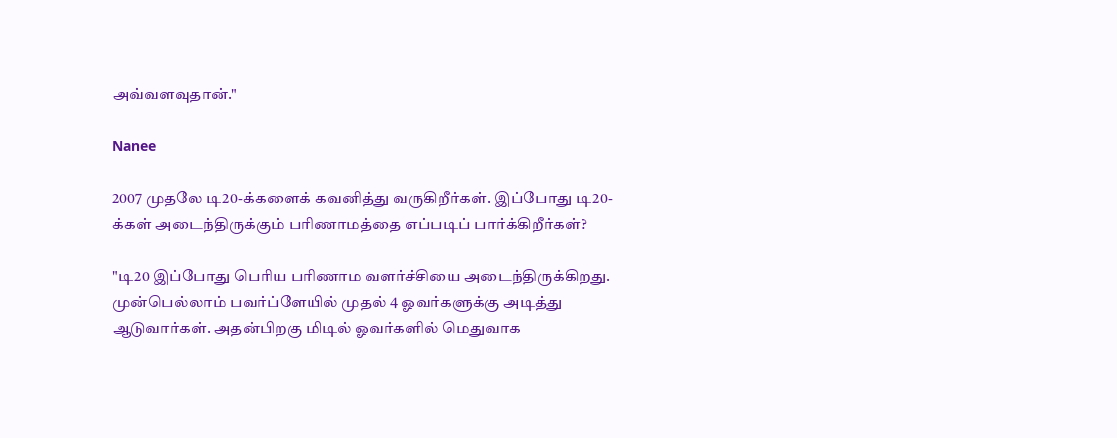அவ்வளவுதான்."

Nanee

2007 முதலே டி20-க்களைக் கவனித்து வருகிறீர்கள். இப்போது டி20-க்கள் அடைந்திருக்கும் பரிணாமத்தை எப்படிப் பார்க்கிறீர்கள்?

"டி20 இப்போது பெரிய பரிணாம வளர்ச்சியை அடைந்திருக்கிறது. முன்பெல்லாம் பவர்ப்ளேயில் முதல் 4 ஓவர்களுக்கு அடித்து ஆடுவார்கள். அதன்பிறகு மிடில் ஓவர்களில் மெதுவாக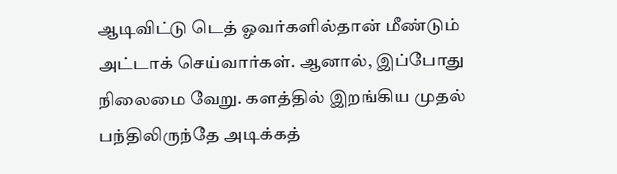ஆடிவிட்டு டெத் ஓவர்களில்தான் மீண்டும் அட்டாக் செய்வார்கள். ஆனால், இப்போது நிலைமை வேறு. களத்தில் இறங்கிய முதல் பந்திலிருந்தே அடிக்கத்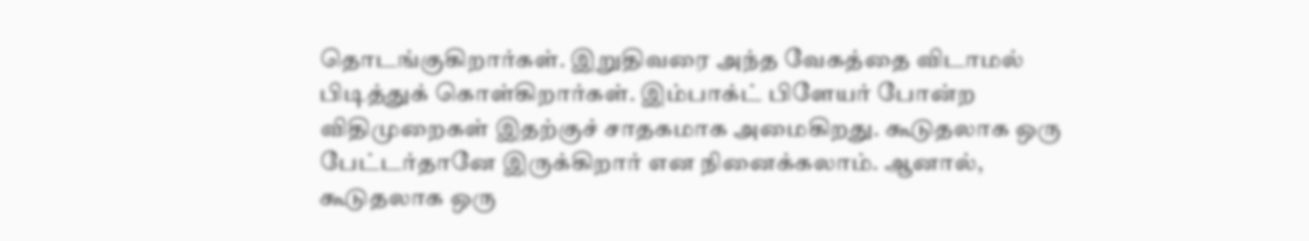தொடங்குகிறார்கள். இறுதிவரை அந்த வேகத்தை விடாமல் பிடித்துக் கொள்கிறார்கள். இம்பாக்ட் பிளேயர் போன்ற விதிமுறைகள் இதற்குச் சாதகமாக அமைகிறது. கூடுதலாக ஒரு பேட்டர்தானே இருக்கிறார் என நினைக்கலாம். ஆனால், கூடுதலாக ஒரு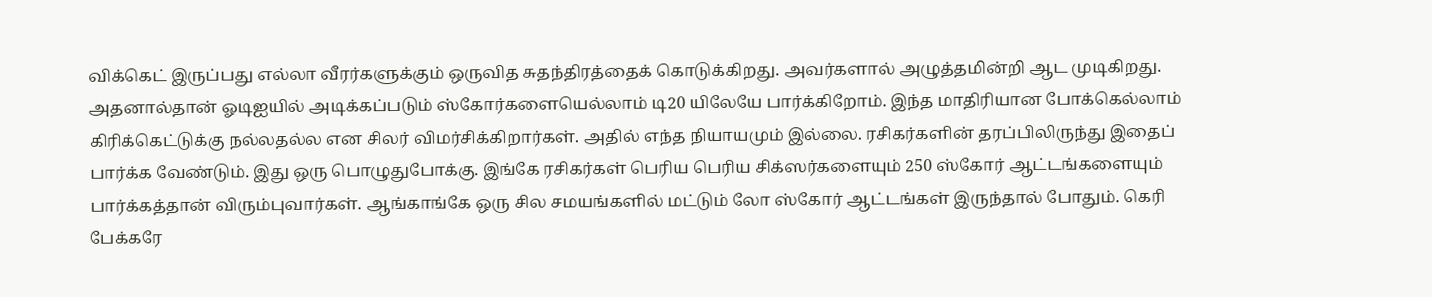விக்கெட் இருப்பது எல்லா வீரர்களுக்கும் ஒருவித சுதந்திரத்தைக் கொடுக்கிறது. அவர்களால் அழுத்தமின்றி ஆட முடிகிறது. அதனால்தான் ஓடிஐயில் அடிக்கப்படும் ஸ்கோர்களையெல்லாம் டி20 யிலேயே பார்க்கிறோம். இந்த மாதிரியான போக்கெல்லாம் கிரிக்கெட்டுக்கு நல்லதல்ல என சிலர் விமர்சிக்கிறார்கள். அதில் எந்த நியாயமும் இல்லை. ரசிகர்களின் தரப்பிலிருந்து இதைப் பார்க்க வேண்டும். இது ஒரு பொழுதுபோக்கு. இங்கே ரசிகர்கள் பெரிய பெரிய சிக்ஸர்களையும் 250 ஸ்கோர் ஆட்டங்களையும் பார்க்கத்தான் விரும்புவார்கள். ஆங்காங்கே ஒரு சில சமயங்களில் மட்டும் லோ ஸ்கோர் ஆட்டங்கள் இருந்தால் போதும். கெரி பேக்கரே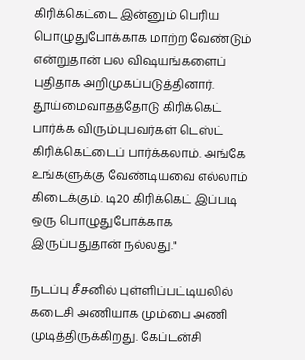கிரிக்கெட்டை இன்னும் பெரிய பொழுதுபோக்காக மாற்ற வேண்டும் என்றுதான் பல விஷயங்களைப் புதிதாக அறிமுகப்படுத்தினார். தூய்மைவாதத்தோடு கிரிக்கெட் பார்க்க விரும்புபவர்கள் டெஸ்ட் கிரிக்கெட்டைப் பார்க்கலாம். அங்கே உங்களுக்கு வேண்டியவை எல்லாம் கிடைக்கும். டி20 கிரிக்கெட் இப்படி ஒரு பொழுதுபோக்காக இருப்பதுதான் நல்லது."

நடப்பு சீசனில் புள்ளிப்பட்டியலில் கடைசி அணியாக மும்பை அணி முடித்திருக்கிறது. கேப்டன்சி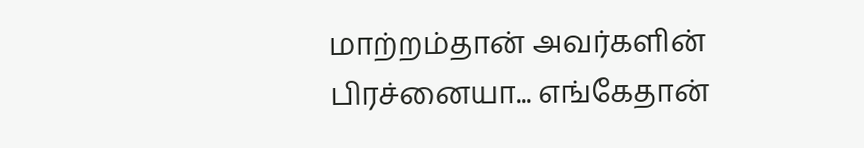மாற்றம்தான் அவர்களின் பிரச்னையா... எங்கேதான்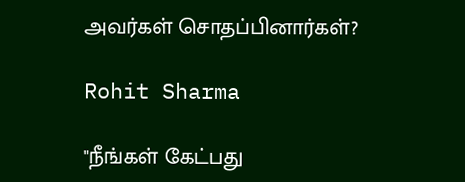அவர்கள் சொதப்பினார்கள்?

Rohit Sharma

"நீங்கள் கேட்பது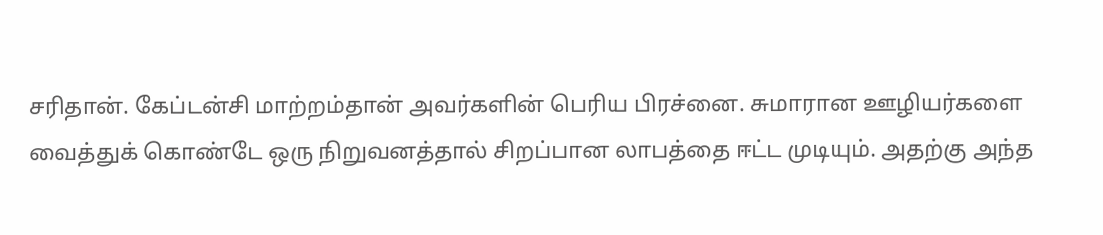சரிதான். கேப்டன்சி மாற்றம்தான் அவர்களின் பெரிய பிரச்னை. சுமாரான ஊழியர்களை வைத்துக் கொண்டே ஒரு நிறுவனத்தால் சிறப்பான லாபத்தை ஈட்ட முடியும். அதற்கு அந்த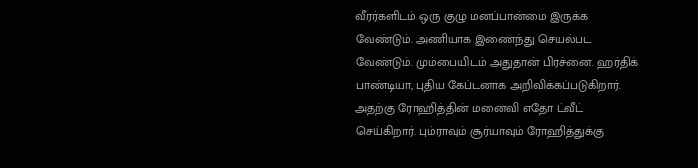வீரர்களிடம் ஒரு குழு மனப்பான்மை இருக்க வேண்டும். அணியாக இணைந்து செயல்பட வேண்டும். மும்பையிடம் அதுதான் பிரச்னை. ஹர்திக் பாண்டியா, புதிய கேப்டனாக அறிவிக்கப்படுகிறார். அதற்கு ரோஹித்தின் மனைவி எதோ ட்வீட் செய்கிறார். பும்ராவும் சூர்யாவும் ரோஹித்துக்கு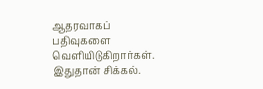ஆதரவாகப் பதிவுகளை வெளியிடுகிறார்கள். இதுதான் சிக்கல்.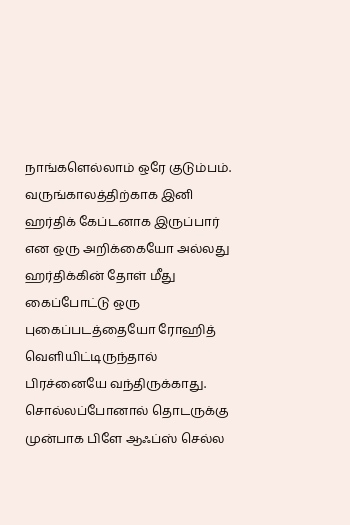நாங்களெல்லாம் ஒரே குடும்பம். வருங்காலத்திற்காக இனி ஹர்திக் கேப்டனாக இருப்பார் என ஒரு அறிக்கையோ அல்லது ஹர்திக்கின் தோள் மீது கைப்போட்டு ஒரு புகைப்படத்தையோ ரோஹித் வெளியிட்டிருந்தால் பிரச்னையே வந்திருக்காது. சொல்லப்போனால் தொடருக்கு முன்பாக பிளே ஆஃப்ஸ் செல்ல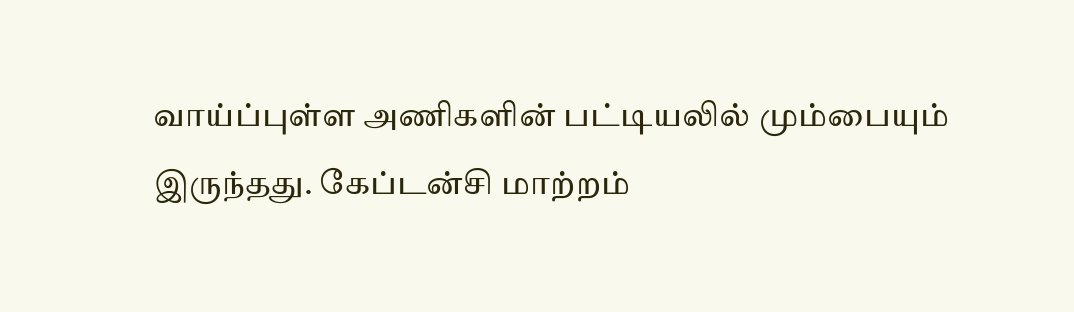வாய்ப்புள்ள அணிகளின் பட்டியலில் மும்பையும் இருந்தது. கேப்டன்சி மாற்றம்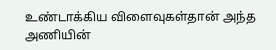உண்டாக்கிய விளைவுகள்தான் அந்த அணியின்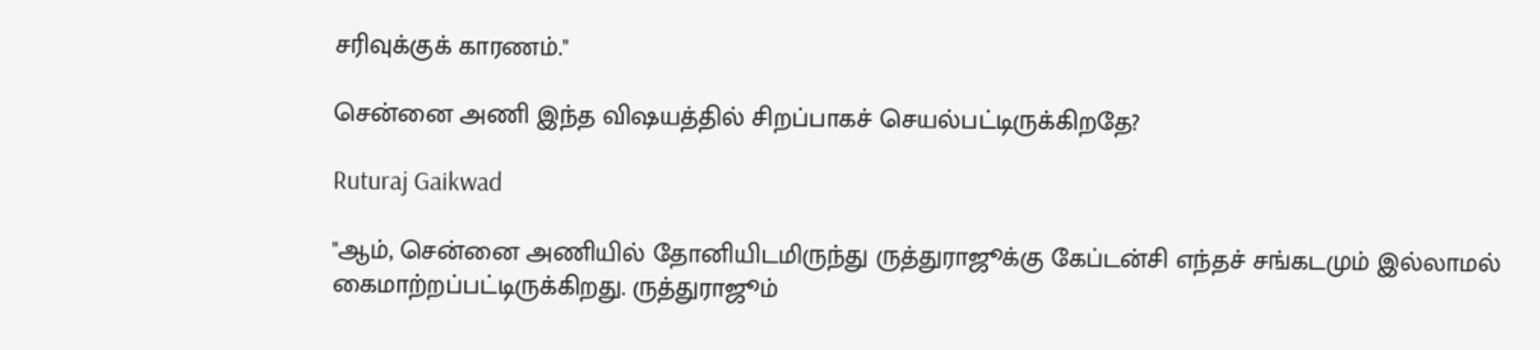சரிவுக்குக் காரணம்."

சென்னை அணி இந்த விஷயத்தில் சிறப்பாகச் செயல்பட்டிருக்கிறதே?

Ruturaj Gaikwad

"ஆம், சென்னை அணியில் தோனியிடமிருந்து ருத்துராஜூக்கு கேப்டன்சி எந்தச் சங்கடமும் இல்லாமல் கைமாற்றப்பட்டிருக்கிறது. ருத்துராஜூம்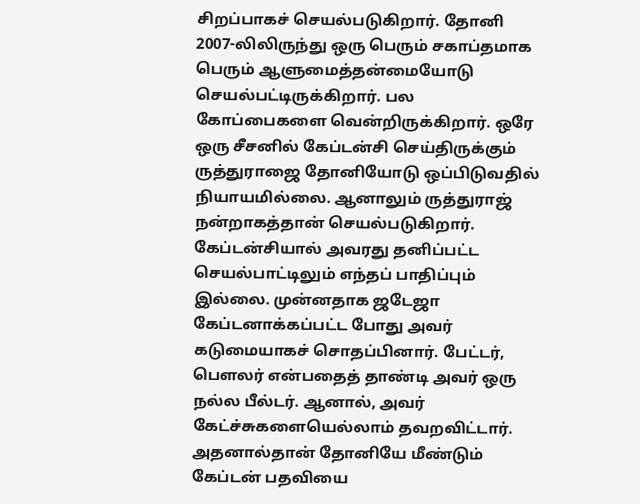சிறப்பாகச் செயல்படுகிறார். தோனி 2007-லிலிருந்து ஒரு பெரும் சகாப்தமாக பெரும் ஆளுமைத்தன்மையோடு செயல்பட்டிருக்கிறார். பல கோப்பைகளை வென்றிருக்கிறார். ஒரே ஒரு சீசனில் கேப்டன்சி செய்திருக்கும் ருத்துராஜை தோனியோடு ஒப்பிடுவதில் நியாயமில்லை. ஆனாலும் ருத்துராஜ் நன்றாகத்தான் செயல்படுகிறார். கேப்டன்சியால் அவரது தனிப்பட்ட செயல்பாட்டிலும் எந்தப் பாதிப்பும் இல்லை. முன்னதாக ஜடேஜா கேப்டனாக்கப்பட்ட போது அவர் கடுமையாகச் சொதப்பினார். பேட்டர், பௌலர் என்பதைத் தாண்டி அவர் ஒரு நல்ல பீல்டர். ஆனால், அவர் கேட்ச்சுகளையெல்லாம் தவறவிட்டார். அதனால்தான் தோனியே மீண்டும் கேப்டன் பதவியை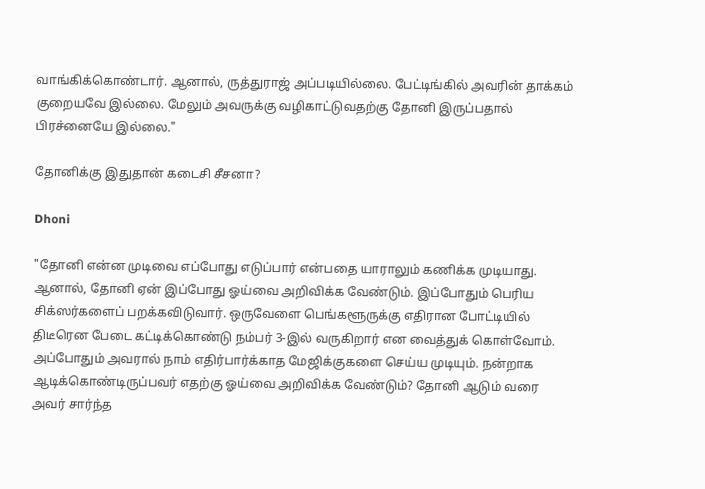வாங்கிக்கொண்டார். ஆனால், ருத்துராஜ் அப்படியில்லை. பேட்டிங்கில் அவரின் தாக்கம் குறையவே இல்லை. மேலும் அவருக்கு வழிகாட்டுவதற்கு தோனி இருப்பதால் பிரச்னையே இல்லை."

தோனிக்கு இதுதான் கடைசி சீசனா?

Dhoni

"தோனி என்ன முடிவை எப்போது எடுப்பார் என்பதை யாராலும் கணிக்க முடியாது. ஆனால், தோனி ஏன் இப்போது ஓய்வை அறிவிக்க வேண்டும். இப்போதும் பெரிய சிக்ஸர்களைப் பறக்கவிடுவார். ஒருவேளை பெங்களூருக்கு எதிரான போட்டியில் திடீரென பேடை கட்டிக்கொண்டு நம்பர் 3-இல் வருகிறார் என வைத்துக் கொள்வோம். அப்போதும் அவரால் நாம் எதிர்பார்க்காத மேஜிக்குகளை செய்ய முடியும். நன்றாக ஆடிக்கொண்டிருப்பவர் எதற்கு ஓய்வை அறிவிக்க வேண்டும்? தோனி ஆடும் வரை அவர் சார்ந்த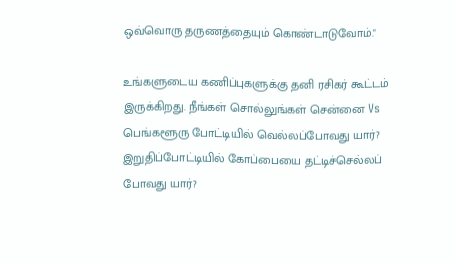ஒவ்வொரு தருணத்தையும் கொண்டாடுவோம்."

உங்களுடைய கணிப்புகளுக்கு தனி ரசிகர் கூட்டம் இருக்கிறது. நீங்கள் சொல்லுங்கள் சென்னை Vs பெங்களூரு போட்டியில் வெல்லப்போவது யார்? இறுதிப்போட்டியில் கோப்பையை தட்டிச்செல்லப் போவது யார்?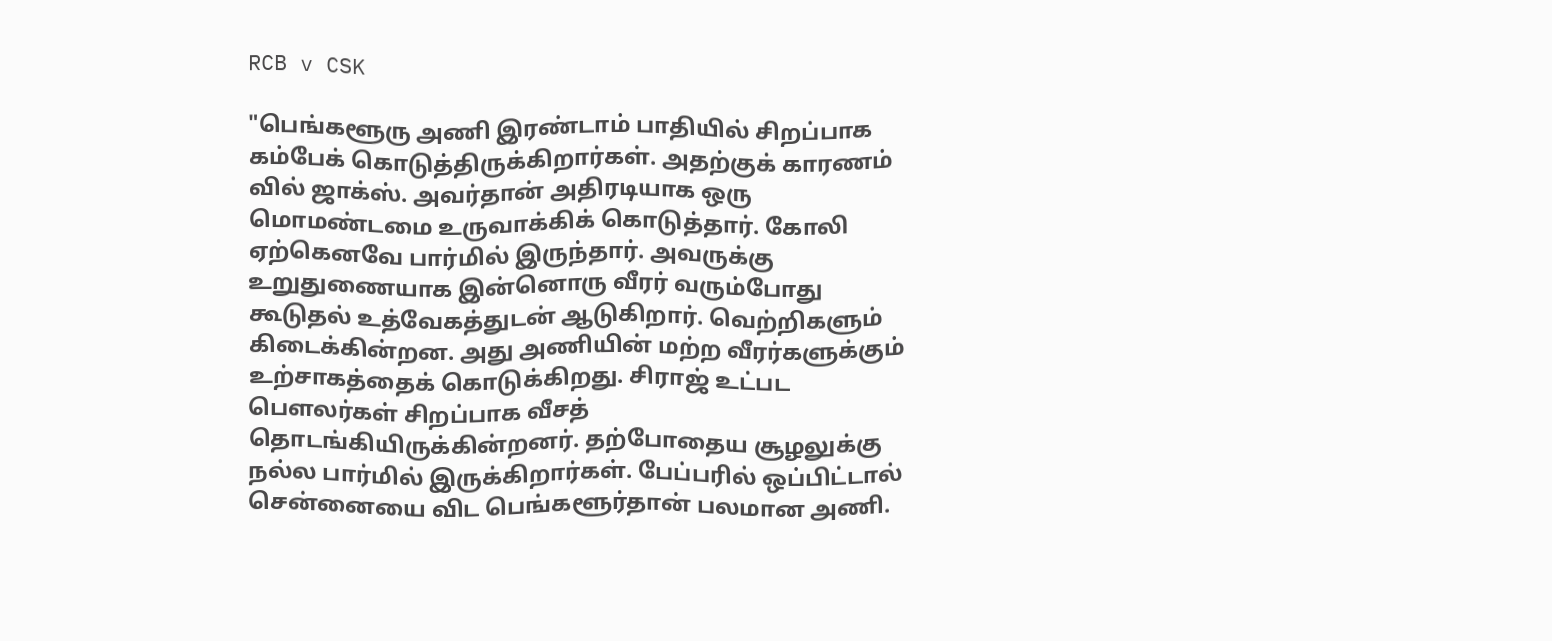RCB v CSK

"பெங்களூரு அணி இரண்டாம் பாதியில் சிறப்பாக கம்பேக் கொடுத்திருக்கிறார்கள். அதற்குக் காரணம் வில் ஜாக்ஸ். அவர்தான் அதிரடியாக ஒரு மொமண்டமை உருவாக்கிக் கொடுத்தார். கோலி ஏற்கெனவே பார்மில் இருந்தார். அவருக்கு உறுதுணையாக இன்னொரு வீரர் வரும்போது கூடுதல் உத்வேகத்துடன் ஆடுகிறார். வெற்றிகளும் கிடைக்கின்றன. அது அணியின் மற்ற வீரர்களுக்கும் உற்சாகத்தைக் கொடுக்கிறது. சிராஜ் உட்பட பௌலர்கள் சிறப்பாக வீசத் தொடங்கியிருக்கின்றனர். தற்போதைய சூழலுக்கு நல்ல பார்மில் இருக்கிறார்கள். பேப்பரில் ஒப்பிட்டால் சென்னையை விட பெங்களூர்தான் பலமான அணி.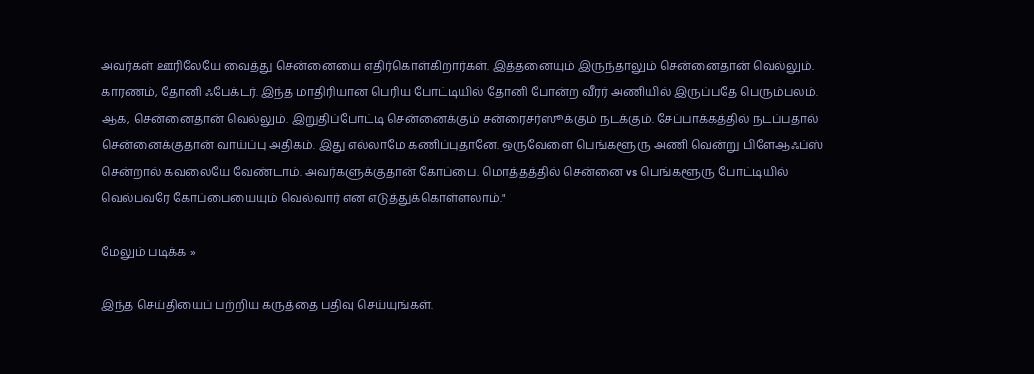அவர்கள் ஊரிலேயே வைத்து சென்னையை எதிர்கொள்கிறார்கள். இத்தனையும் இருந்தாலும் சென்னைதான் வெல்லும். காரணம், தோனி ஃபேக்டர். இந்த மாதிரியான பெரிய போட்டியில் தோனி போன்ற வீரர் அணியில் இருப்பதே பெரும்பலம். ஆக, சென்னைதான் வெல்லும். இறுதிப்போட்டி சென்னைக்கும் சன்ரைசர்ஸூக்கும் நடக்கும். சேப்பாக்கத்தில் நடப்பதால் சென்னைக்குதான் வாய்ப்பு அதிகம். இது எல்லாமே கணிப்புதானே. ஒருவேளை பெங்களூரு அணி வென்று பிளேஆஃப்ஸ் சென்றால் கவலையே வேண்டாம். அவர்களுக்குதான் கோப்பை. மொத்தத்தில் சென்னை vs பெங்களூரு போட்டியில் வெல்பவரே கோப்பையையும் வெல்வார் என எடுத்துக்கொள்ளலாம்."

மேலும் படிக்க »

இந்த செய்தியைப் பற்றிய கருத்தை பதிவு செய்யுங்கள்.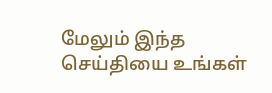மேலும் இந்த செய்தியை உங்கள்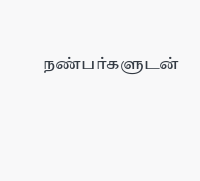நண்பர்களுடன்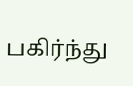பகிர்ந்து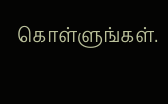கொள்ளுங்கள்.